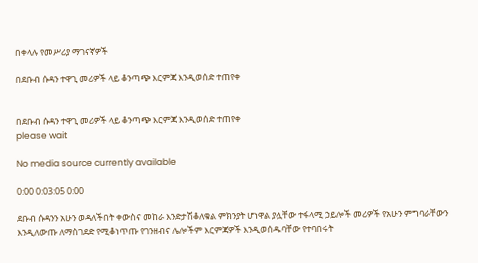በቀላሉ የመሥሪያ ማገናኛዎች

በደቡብ ሱዳን ተዋጊ መሪዎች ላይ ቆንጣጭ እርምጃ እንዲወሰድ ተጠየቀ


በደቡብ ሱዳን ተዋጊ መሪዎች ላይ ቆንጣጭ እርምጃ እንዲወሰድ ተጠየቀ
please wait

No media source currently available

0:00 0:03:05 0:00

ደቡብ ሱዳንን አሁን ወዳለችበት ቀውስና መከራ እንድታሽቆለቁል ምክንያት ሆነዋል ያሏቸው ተፋላሚ ኃይሎች መሪዎች የአሁን ምግባራቸውን እንዲለውጡ ለማስገደድ የሚቆነጥጡ የገንዘብና ሌሎችም እርምጃዎች እንዲወሰዱባቸው የተባበሩት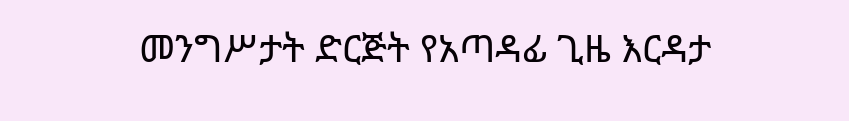መንግሥታት ድርጅት የአጣዳፊ ጊዜ እርዳታ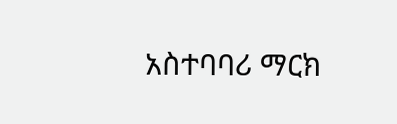አስተባባሪ ማርክ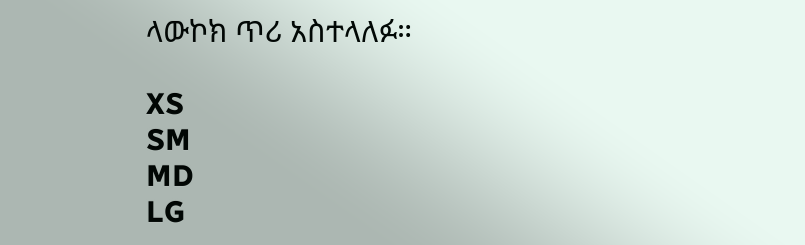ላውኮክ ጥሪ አስተላለፉ።

XS
SM
MD
LG